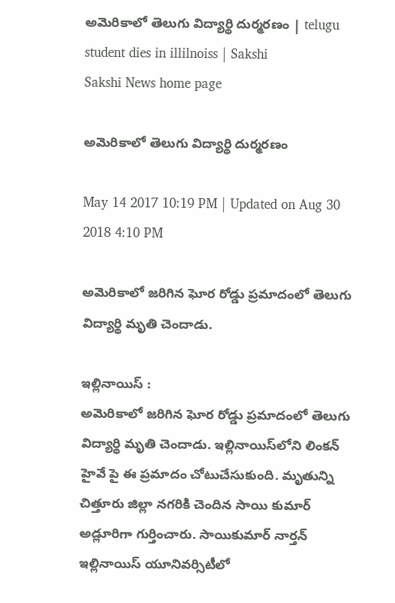అమెరికాలో తెలుగు విద్యార్థి దుర్మరణం | telugu student dies in illilnoiss | Sakshi
Sakshi News home page

అమెరికాలో తెలుగు విద్యార్థి దుర్మరణం

May 14 2017 10:19 PM | Updated on Aug 30 2018 4:10 PM

అమెరికాలో జరిగిన ఘోర రోడ్డు ప్రమాదంలో తెలుగు విద్యార్థి మృతి చెందాడు.

ఇల్లినాయిస్‌ :
అమెరికాలో జరిగిన ఘోర రోడ్డు ప్రమాదంలో తెలుగు విద్యార్థి మృతి చెందాడు. ఇల్లినాయిస్‌లోని లింకన్‌ హైవే పై ఈ ప్రమాదం చోటుచేసుకుంది. మృతున్ని చిత్తూరు జిల్లా నగరికి చెందిన సాయి కుమార్‌ అడ్లూరిగా గుర్తించారు. సాయికుమార్‌ నార్తన్‌ ఇల్లినాయిస్‌ యూనివర్సిటీలో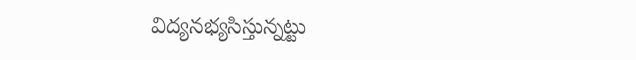విద్యనభ్యసిస్తున్నట్టు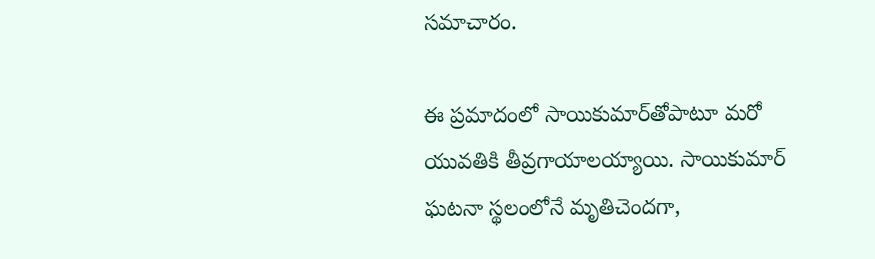సమాచారం.

ఈ ప్రమాదంలో సాయికుమార్‌తోపాటూ మరో యువతికి తీవ్రగాయాలయ్యాయి. సాయికుమార్‌ ఘటనా స్థలంలోనే మృతిచెందగా,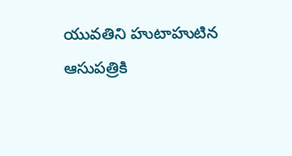యువతిని హుటాహుటిన ఆసుపత్రికి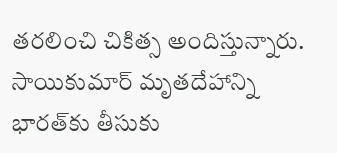తరలించి చికిత్స అందిస్తున్నారు. సాయికుమార్‌ మృతదేహాన్ని భారత్‌కు తీసుకు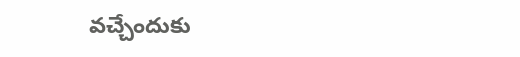వచ్చేందుకు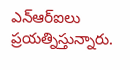ఎన్‌ఆర్‌ఐలు ప్రయత్నిస్తున్నారు.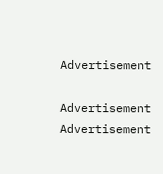Advertisement

Advertisement
Advertisement